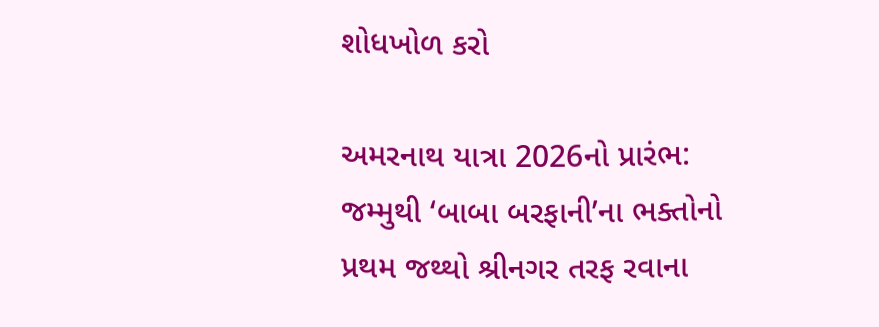શોધખોળ કરો

અમરનાથ યાત્રા 2026નો પ્રારંભ: જમ્મુથી ‘બાબા બરફાની’ના ભક્તોનો પ્રથમ જથ્થો શ્રીનગર તરફ રવાના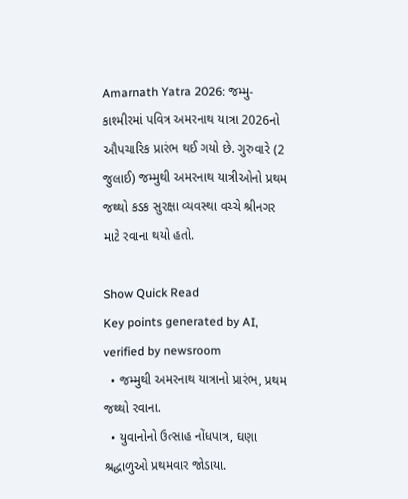Amarnath Yatra 2026: જમ્મુ-કાશ્મીરમાં પવિત્ર અમરનાથ યાત્રા 2026નો ઔપચારિક પ્રારંભ થઈ ગયો છે. ગુરુવારે (2 જુલાઈ) જમ્મુથી અમરનાથ યાત્રીઓનો પ્રથમ જથ્થો કડક સુરક્ષા વ્યવસ્થા વચ્ચે શ્રીનગર માટે રવાના થયો હતો.

Show Quick Read
Key points generated by AI, verified by newsroom
  • જમ્મુથી અમરનાથ યાત્રાનો પ્રારંભ, પ્રથમ જથ્થો રવાના.
  • યુવાનોનો ઉત્સાહ નોંધપાત્ર, ઘણા શ્રદ્ધાળુઓ પ્રથમવાર જોડાયા.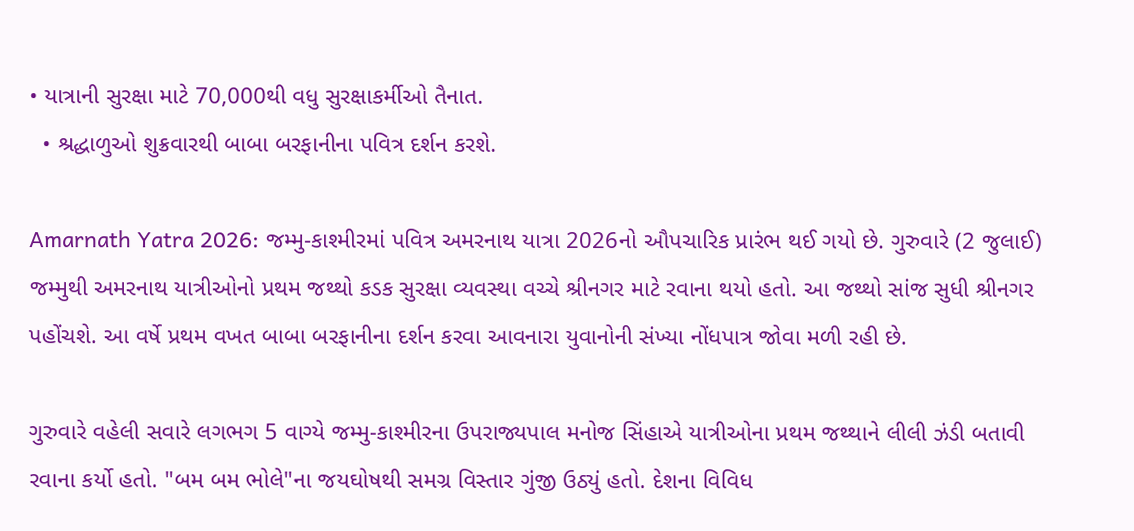• યાત્રાની સુરક્ષા માટે 70,000થી વધુ સુરક્ષાકર્મીઓ તૈનાત.
  • શ્રદ્ધાળુઓ શુક્રવારથી બાબા બરફાનીના પવિત્ર દર્શન કરશે.

Amarnath Yatra 2026: જમ્મુ-કાશ્મીરમાં પવિત્ર અમરનાથ યાત્રા 2026નો ઔપચારિક પ્રારંભ થઈ ગયો છે. ગુરુવારે (2 જુલાઈ) જમ્મુથી અમરનાથ યાત્રીઓનો પ્રથમ જથ્થો કડક સુરક્ષા વ્યવસ્થા વચ્ચે શ્રીનગર માટે રવાના થયો હતો. આ જથ્થો સાંજ સુધી શ્રીનગર પહોંચશે. આ વર્ષે પ્રથમ વખત બાબા બરફાનીના દર્શન કરવા આવનારા યુવાનોની સંખ્યા નોંધપાત્ર જોવા મળી રહી છે.

ગુરુવારે વહેલી સવારે લગભગ 5 વાગ્યે જમ્મુ-કાશ્મીરના ઉપરાજ્યપાલ મનોજ સિંહાએ યાત્રીઓના પ્રથમ જથ્થાને લીલી ઝંડી બતાવી રવાના કર્યો હતો. "બમ બમ ભોલે"ના જયઘોષથી સમગ્ર વિસ્તાર ગુંજી ઉઠ્યું હતો. દેશના વિવિધ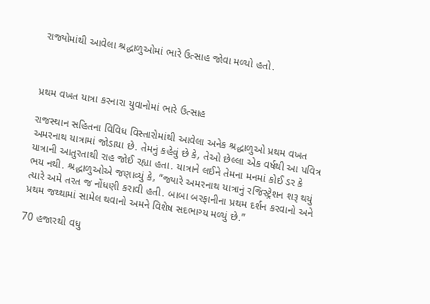રાજ્યોમાંથી આવેલા શ્રદ્ધાળુઓમાં ભારે ઉત્સાહ જોવા મળ્યો હતો.



પ્રથમ વખત યાત્રા કરનારા યુવાનોમાં ભારે ઉત્સાહ

રાજસ્થાન સહિતના વિવિધ વિસ્તારોમાંથી આવેલા અનેક શ્રદ્ધાળુઓ પ્રથમ વખત અમરનાથ યાત્રામાં જોડાયા છે. તેમનું કહેવું છે કે, તેઓ છેલ્લા એક વર્ષથી આ પવિત્ર યાત્રાની આતુરતાથી રાહ જોઈ રહ્યા હતા. યાત્રાને લઈને તેમના મનમાં કોઈ ડર કે ભય નથી. શ્રદ્ધાળુઓએ જણાવ્યું કે, “જ્યારે અમરનાથ યાત્રાનું રજિસ્ટ્રેશન શરૂ થયું ત્યારે અમે તરત જ નોંધણી કરાવી હતી. બાબા બરફાનીના પ્રથમ દર્શન કરવાનો અને પ્રથમ જથ્થામાં સામેલ થવાનો અમને વિશેષ સદભાગ્ય મળ્યું છે.”

70 હજારથી વધુ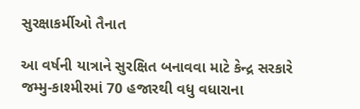સુરક્ષાકર્મીઓ તૈનાત

આ વર્ષની યાત્રાને સુરક્ષિત બનાવવા માટે કેન્દ્ર સરકારે જમ્મુ-કાશ્મીરમાં 70 હજારથી વધુ વધારાના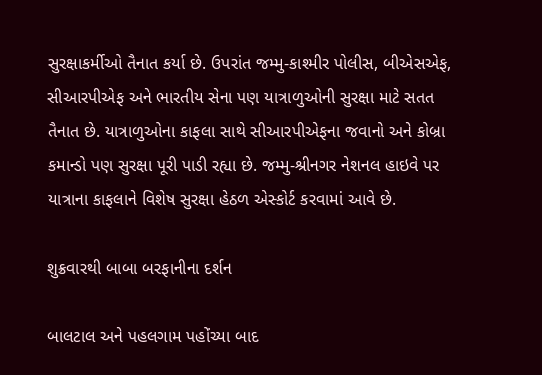સુરક્ષાકર્મીઓ તૈનાત કર્યા છે. ઉપરાંત જમ્મુ-કાશ્મીર પોલીસ, બીએસએફ, સીઆરપીએફ અને ભારતીય સેના પણ યાત્રાળુઓની સુરક્ષા માટે સતત તૈનાત છે. યાત્રાળુઓના કાફલા સાથે સીઆરપીએફના જવાનો અને કોબ્રા કમાન્ડો પણ સુરક્ષા પૂરી પાડી રહ્યા છે. જમ્મુ-શ્રીનગર નેશનલ હાઇવે પર યાત્રાના કાફલાને વિશેષ સુરક્ષા હેઠળ એસ્કોર્ટ કરવામાં આવે છે.

શુક્રવારથી બાબા બરફાનીના દર્શન

બાલટાલ અને પહલગામ પહોંચ્યા બાદ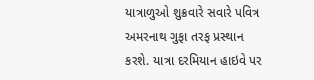યાત્રાળુઓ શુક્રવારે સવારે પવિત્ર અમરનાથ ગુફા તરફ પ્રસ્થાન કરશે. યાત્રા દરમિયાન હાઇવે પર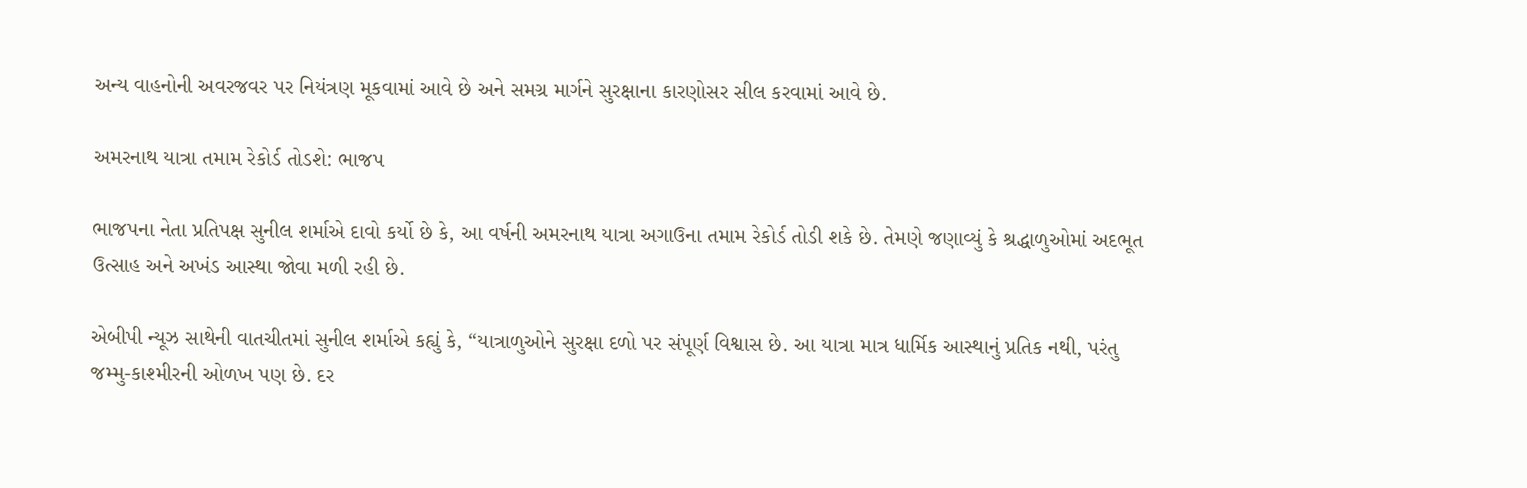અન્ય વાહનોની અવરજવર પર નિયંત્રણ મૂકવામાં આવે છે અને સમગ્ર માર્ગને સુરક્ષાના કારણોસર સીલ કરવામાં આવે છે.

અમરનાથ યાત્રા તમામ રેકોર્ડ તોડશે: ભાજપ

ભાજપના નેતા પ્રતિપક્ષ સુનીલ શર્માએ દાવો કર્યો છે કે, આ વર્ષની અમરનાથ યાત્રા અગાઉના તમામ રેકોર્ડ તોડી શકે છે. તેમણે જણાવ્યું કે શ્રદ્ધાળુઓમાં અદભૂત ઉત્સાહ અને અખંડ આસ્થા જોવા મળી રહી છે.

એબીપી ન્યૂઝ સાથેની વાતચીતમાં સુનીલ શર્માએ કહ્યું કે, “યાત્રાળુઓને સુરક્ષા દળો પર સંપૂર્ણ વિશ્વાસ છે. આ યાત્રા માત્ર ધાર્મિક આસ્થાનું પ્રતિક નથી, પરંતુ જમ્મુ-કાશ્મીરની ઓળખ પણ છે. દર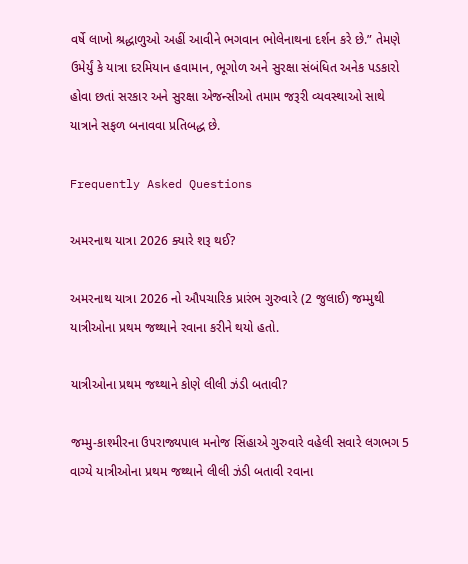વર્ષે લાખો શ્રદ્ધાળુઓ અહીં આવીને ભગવાન ભોલેનાથના દર્શન કરે છે.” તેમણે ઉમેર્યું કે યાત્રા દરમિયાન હવામાન, ભૂગોળ અને સુરક્ષા સંબંધિત અનેક પડકારો હોવા છતાં સરકાર અને સુરક્ષા એજન્સીઓ તમામ જરૂરી વ્યવસ્થાઓ સાથે યાત્રાને સફળ બનાવવા પ્રતિબદ્ધ છે.

Frequently Asked Questions

અમરનાથ યાત્રા 2026 ક્યારે શરૂ થઈ?

અમરનાથ યાત્રા 2026 નો ઔપચારિક પ્રારંભ ગુરુવારે (2 જુલાઈ) જમ્મુથી યાત્રીઓના પ્રથમ જથ્થાને રવાના કરીને થયો હતો.

યાત્રીઓના પ્રથમ જથ્થાને કોણે લીલી ઝંડી બતાવી?

જમ્મુ-કાશ્મીરના ઉપરાજ્યપાલ મનોજ સિંહાએ ગુરુવારે વહેલી સવારે લગભગ 5 વાગ્યે યાત્રીઓના પ્રથમ જથ્થાને લીલી ઝંડી બતાવી રવાના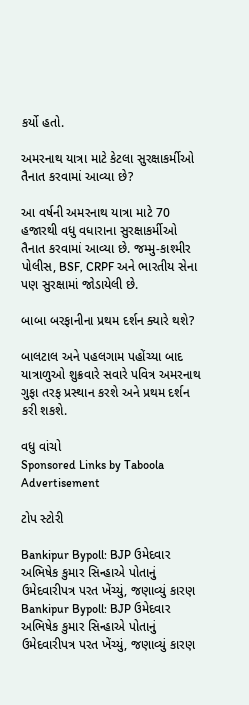કર્યો હતો.

અમરનાથ યાત્રા માટે કેટલા સુરક્ષાકર્મીઓ તૈનાત કરવામાં આવ્યા છે?

આ વર્ષની અમરનાથ યાત્રા માટે 70 હજારથી વધુ વધારાના સુરક્ષાકર્મીઓ તૈનાત કરવામાં આવ્યા છે. જમ્મુ-કાશ્મીર પોલીસ, BSF, CRPF અને ભારતીય સેના પણ સુરક્ષામાં જોડાયેલી છે.

બાબા બરફાનીના પ્રથમ દર્શન ક્યારે થશે?

બાલટાલ અને પહલગામ પહોંચ્યા બાદ યાત્રાળુઓ શુક્રવારે સવારે પવિત્ર અમરનાથ ગુફા તરફ પ્રસ્થાન કરશે અને પ્રથમ દર્શન કરી શકશે.

વધુ વાંચો
Sponsored Links by Taboola
Advertisement

ટોપ સ્ટોરી

Bankipur Bypoll: BJP ઉમેદવાર અભિષેક કુમાર સિન્હાએ પોતાનું ઉમેદવારીપત્ર પરત ખેંચ્યું, જણાવ્યું કારણ
Bankipur Bypoll: BJP ઉમેદવાર અભિષેક કુમાર સિન્હાએ પોતાનું ઉમેદવારીપત્ર પરત ખેંચ્યું, જણાવ્યું કારણ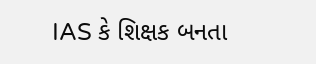IAS કે શિક્ષક બનતા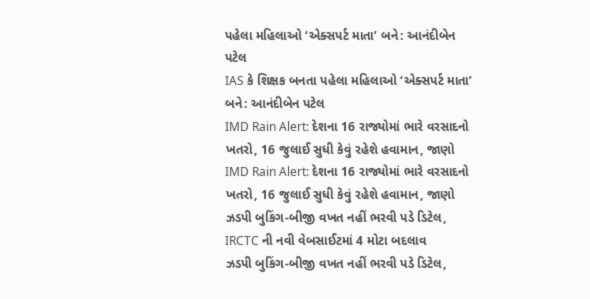પહેલા મહિલાઓ ‘એક્સપર્ટ માતા’ બને: આનંદીબેન પટેલ
IAS કે શિક્ષક બનતા પહેલા મહિલાઓ ‘એક્સપર્ટ માતા’ બને: આનંદીબેન પટેલ
IMD Rain Alert: દેશના 16 રાજ્યોમાં ભારે વરસાદનો ખતરો, 16 જુલાઈ સુધી કેવું રહેશે હવામાન, જાણો
IMD Rain Alert: દેશના 16 રાજ્યોમાં ભારે વરસાદનો ખતરો, 16 જુલાઈ સુધી કેવું રહેશે હવામાન, જાણો
ઝડપી બુકિંગ-બીજી વખત નહીં ભરવી પડે ડિટેલ,  IRCTC ની નવી વેબસાઈટમાં 4 મોટા બદલાવ
ઝડપી બુકિંગ-બીજી વખત નહીં ભરવી પડે ડિટેલ,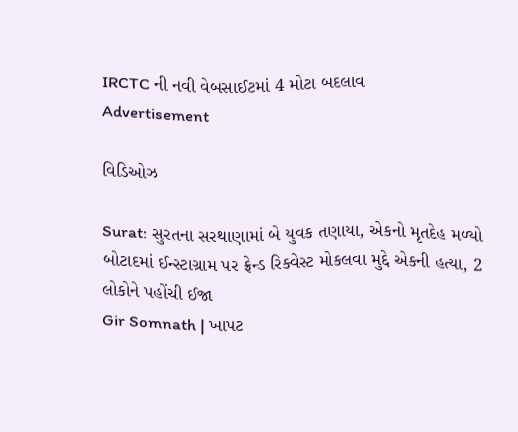IRCTC ની નવી વેબસાઈટમાં 4 મોટા બદલાવ
Advertisement

વિડિઓઝ

Surat: સુરતના સરથાણામાં બે યુવક તણાયા, એકનો મૃતદેહ મળ્યો
બોટાદમાં ઈન્સ્ટાગ્રામ પર ફ્રેન્ડ રિક્વેસ્ટ મોકલવા મુદ્દે એકની હત્યા, 2 લોકોને પહોંચી ઈજા
Gir Somnath | ખાપટ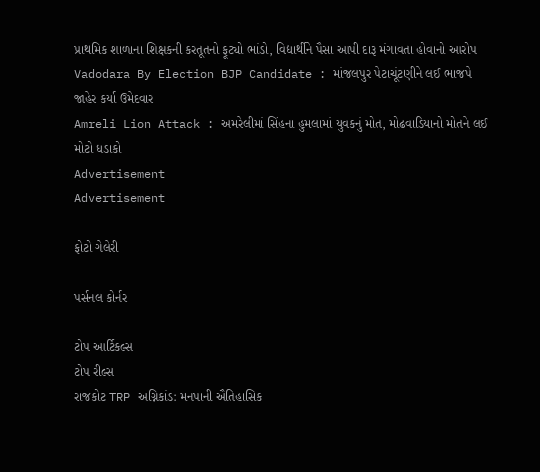પ્રાથમિક શાળાના શિક્ષકની કરતૂતનો ફૂટ્યો ભાંડો, વિદ્યાર્થીને પૈસા આપી દારૂ મંગાવતા હોવાનો આરોપ
Vadodara By Election BJP Candidate : માંજલપુર પેટાચૂંટણીને લઈ ભાજપે જાહેર કર્યા ઉમેદવાર
Amreli Lion Attack : અમરેલીમાં સિંહના હુમલામાં યુવકનું મોત, મોઢવાડિયાનો મોતને લઈ મોટો ધડાકો
Advertisement
Advertisement

ફોટો ગેલેરી

પર્સનલ કોર્નર

ટોપ આર્ટિકલ્સ
ટોપ રીલ્સ
રાજકોટ TRP અગ્નિકાંડ: મનપાની ઐતિહાસિક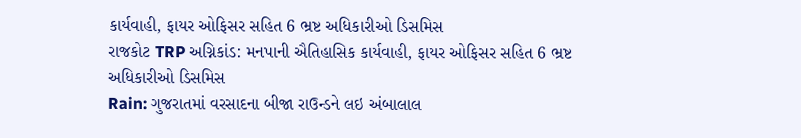કાર્યવાહી, ફાયર ઓફિસર સહિત 6 ભ્રષ્ટ અધિકારીઓ ડિસમિસ
રાજકોટ TRP અગ્નિકાંડ: મનપાની ઐતિહાસિક કાર્યવાહી, ફાયર ઓફિસર સહિત 6 ભ્રષ્ટ અધિકારીઓ ડિસમિસ
Rain: ગુજરાતમાં વરસાદના બીજા રાઉન્ડને લઇ અંબાલાલ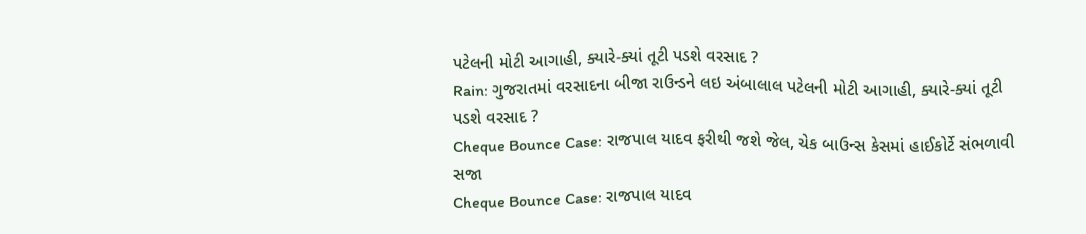પટેલની મોટી આગાહી, ક્યારે-ક્યાં તૂટી પડશે વરસાદ ?
Rain: ગુજરાતમાં વરસાદના બીજા રાઉન્ડને લઇ અંબાલાલ પટેલની મોટી આગાહી, ક્યારે-ક્યાં તૂટી પડશે વરસાદ ?
Cheque Bounce Case: રાજપાલ યાદવ ફરીથી જશે જેલ, ચેક બાઉન્સ કેસમાં હાઈકોર્ટે સંભળાવી સજા
Cheque Bounce Case: રાજપાલ યાદવ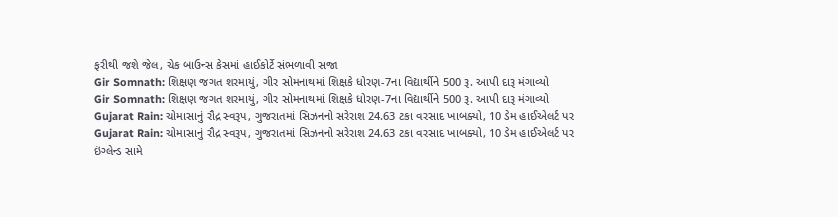ફરીથી જશે જેલ, ચેક બાઉન્સ કેસમાં હાઈકોર્ટે સંભળાવી સજા
Gir Somnath: શિક્ષણ જગત શરમાયું, ગીર સોમનાથમાં શિક્ષકે ધોરણ-7ના વિદ્યાર્થીને 500 રૂ. આપી દારૂ મંગાવ્યો
Gir Somnath: શિક્ષણ જગત શરમાયું, ગીર સોમનાથમાં શિક્ષકે ધોરણ-7ના વિદ્યાર્થીને 500 રૂ. આપી દારૂ મંગાવ્યો
Gujarat Rain: ચોમાસાનું રૌદ્ર સ્વરૂપ, ગુજરાતમાં સિઝનનો સરેરાશ 24.63 ટકા વરસાદ ખાબક્યો, 10 ડેમ હાઈએલર્ટ પર
Gujarat Rain: ચોમાસાનું રૌદ્ર સ્વરૂપ, ગુજરાતમાં સિઝનનો સરેરાશ 24.63 ટકા વરસાદ ખાબક્યો, 10 ડેમ હાઈએલર્ટ પર
ઇંગ્લેન્ડ સામે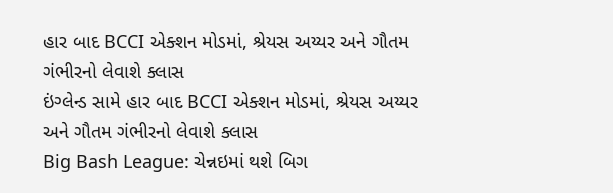હાર બાદ BCCI એક્શન મોડમાં, શ્રેયસ અય્યર અને ગૌતમ ગંભીરનો લેવાશે ક્લાસ
ઇંગ્લેન્ડ સામે હાર બાદ BCCI એક્શન મોડમાં, શ્રેયસ અય્યર અને ગૌતમ ગંભીરનો લેવાશે ક્લાસ
Big Bash League: ચેન્નઇમાં થશે બિગ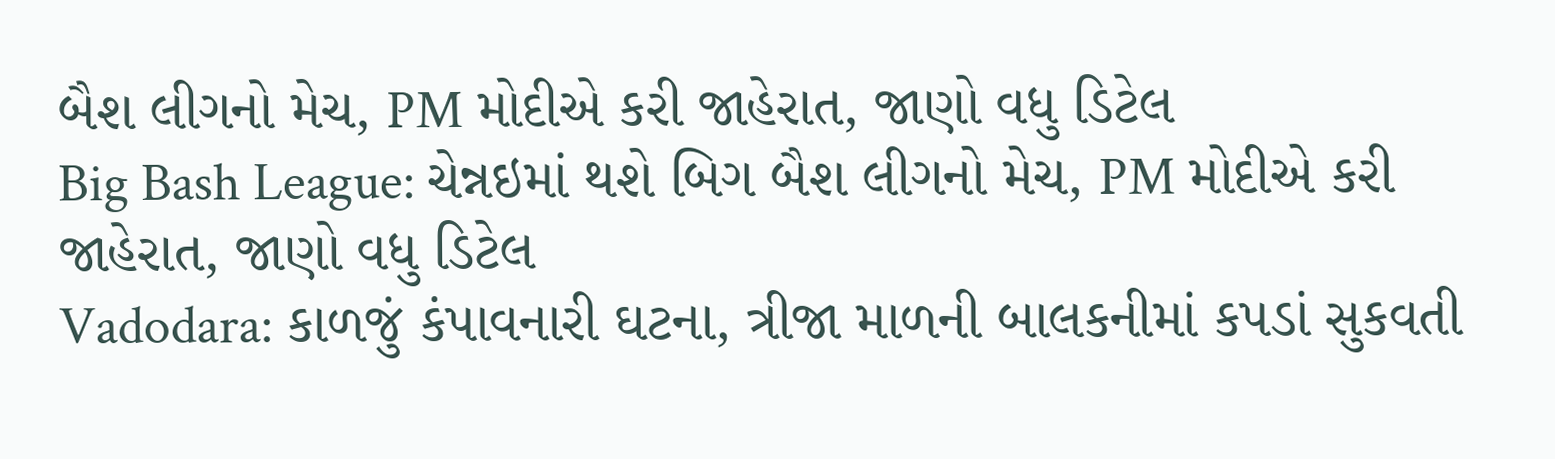બૈશ લીગનો મેચ, PM મોદીએ કરી જાહેરાત, જાણો વધુ ડિટેલ
Big Bash League: ચેન્નઇમાં થશે બિગ બૈશ લીગનો મેચ, PM મોદીએ કરી જાહેરાત, જાણો વધુ ડિટેલ
Vadodara: કાળજું કંપાવનારી ઘટના, ત્રીજા માળની બાલકનીમાં કપડાં સુકવતી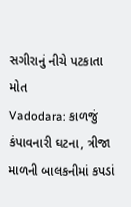સગીરાનું નીચે પટકાતા મોત
Vadodara: કાળજું કંપાવનારી ઘટના, ત્રીજા માળની બાલકનીમાં કપડાં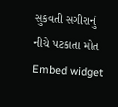સુકવતી સગીરાનું નીચે પટકાતા મોત
Embed widget